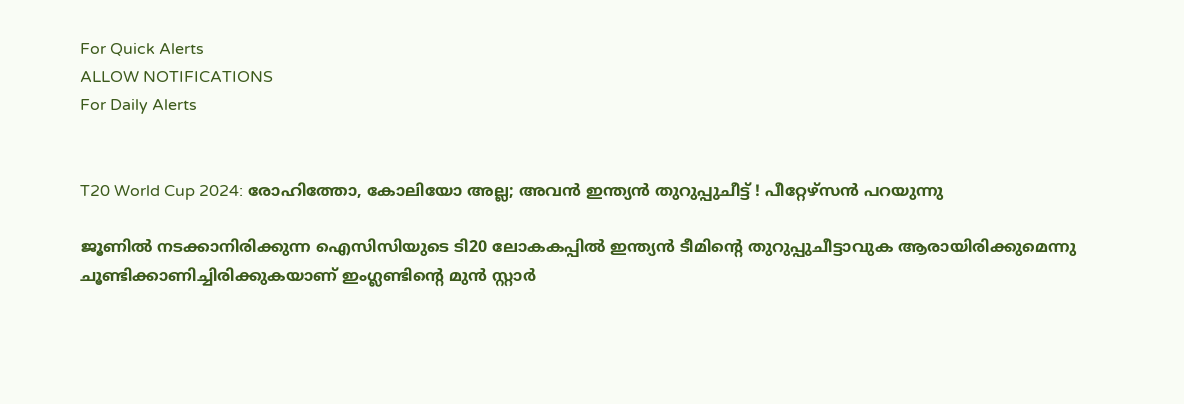For Quick Alerts
ALLOW NOTIFICATIONS
For Daily Alerts


T20 World Cup 2024: രോഹിത്തോ, കോലിയോ അല്ല; അവന്‍ ഇന്ത്യന്‍ തുറുപ്പുചീട്ട് ! പീറ്റേഴ്‌സന്‍ പറയുന്നു

ജൂണില്‍ നടക്കാനിരിക്കുന്ന ഐസിസിയുടെ ടി20 ലോകകപ്പില്‍ ഇന്ത്യന്‍ ടീമിന്റെ തുറുപ്പുചീട്ടാവുക ആരായിരിക്കുമെന്നു ചൂണ്ടിക്കാണിച്ചിരിക്കുകയാണ് ഇംഗ്ലണ്ടിന്റെ മുന്‍ സ്റ്റാര്‍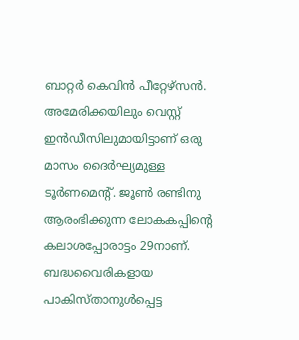ബാറ്റര്‍ കെവിന്‍ പീറ്റേഴ്‌സന്‍. അമേരിക്കയിലും വെസ്റ്റ് ഇന്‍ഡീസിലുമായിട്ടാണ് ഒരു മാസം ദൈര്‍ഘ്യമുള്ള ടൂര്‍ണമെന്റ്. ജൂണ്‍ രണ്ടിനു ആരംഭിക്കുന്ന ലോകകപ്പിന്റെ കലാശപ്പോരാട്ടം 29നാണ്. ബദ്ധവൈരികളായ പാകിസ്താനുള്‍പ്പെട്ട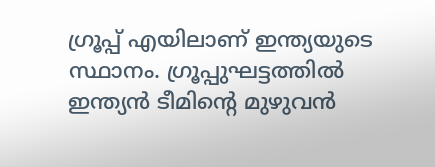ഗ്രൂപ്പ് എയിലാണ് ഇന്ത്യയുടെ സ്ഥാനം. ഗ്രൂപ്പുഘട്ടത്തില്‍ ഇന്ത്യന്‍ ടീമിന്റെ മുഴുവന്‍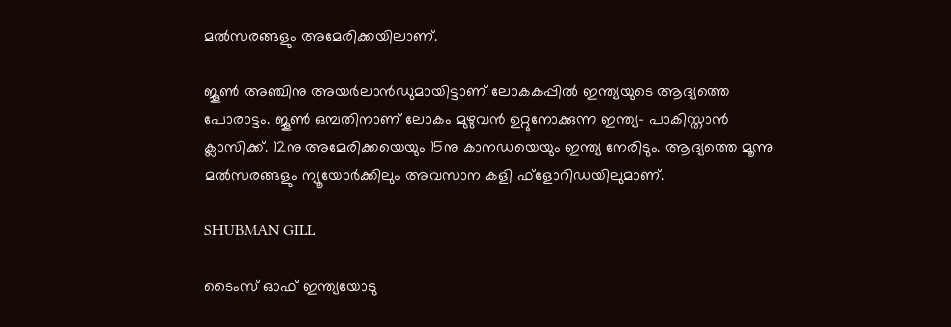മല്‍സരങ്ങളും അമേരിക്കയിലാണ്.

ജൂണ്‍ അഞ്ചിനു അയര്‍ലാന്‍ഡുമായിട്ടാണ് ലോകകപ്പില്‍ ഇന്ത്യയുടെ ആദ്യത്തെ പോരാട്ടം. ജൂണ്‍ ഒമ്പതിനാണ് ലോകം മുഴുവന്‍ ഉറ്റുനോക്കുന്ന ഇന്ത്യ- പാകിസ്താന്‍ ക്ലാസിക്ക്. 12നു അമേരിക്കയെയും 15നു കാനഡയെയും ഇന്ത്യ നേരിടും. ആദ്യത്തെ മൂന്നു മല്‍സരങ്ങളും ന്യൂയോര്‍ക്കിലും അവസാന കളി ഫ്‌ളോറിഡയിലുമാണ്.

SHUBMAN GILL

ടൈംസ് ഓഫ് ഇന്ത്യയോടു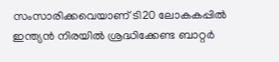സംസാരിക്കവെയാണ് ടി20 ലോകകപ്പില്‍ ഇന്ത്യന്‍ നിരയില്‍ ശ്രദ്ധിക്കേണ്ട ബാറ്റര്‍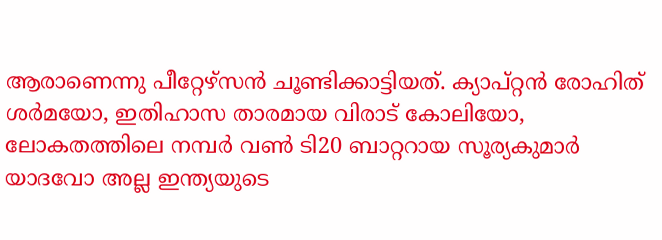ആരാണെന്നു പീറ്റേഴ്‌സന്‍ ചൂണ്ടിക്കാട്ടിയത്. ക്യാപ്റ്റന്‍ രോഹിത് ശര്‍മയോ, ഇതിഹാസ താരമായ വിരാട് കോലിയോ, ലോകതത്തിലെ നമ്പര്‍ വണ്‍ ടി20 ബാറ്ററായ സൂര്യകുമാര്‍ യാദവോ അല്ല ഇന്ത്യയുടെ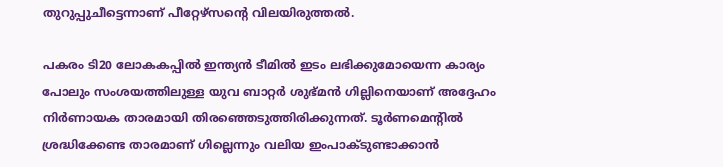തുറുപ്പുചീട്ടെന്നാണ് പീറ്റേഴ്‌സന്റെ വിലയിരുത്തല്‍.

പകരം ടി20 ലോകകപ്പില്‍ ഇന്ത്യന്‍ ടീമില്‍ ഇടം ലഭിക്കുമോയെന്ന കാര്യം പോലും സംശയത്തിലുള്ള യുവ ബാറ്റര്‍ ശുഭ്മന്‍ ഗില്ലിനെയാണ് അദ്ദേഹം നിര്‍ണായക താരമായി തിരഞ്ഞെടുത്തിരിക്കുന്നത്. ടൂര്‍ണമെന്റില്‍ ശ്രദ്ധിക്കേണ്ട താരമാണ് ഗില്ലെന്നും വലിയ ഇംപാക്ടുണ്ടാക്കാന്‍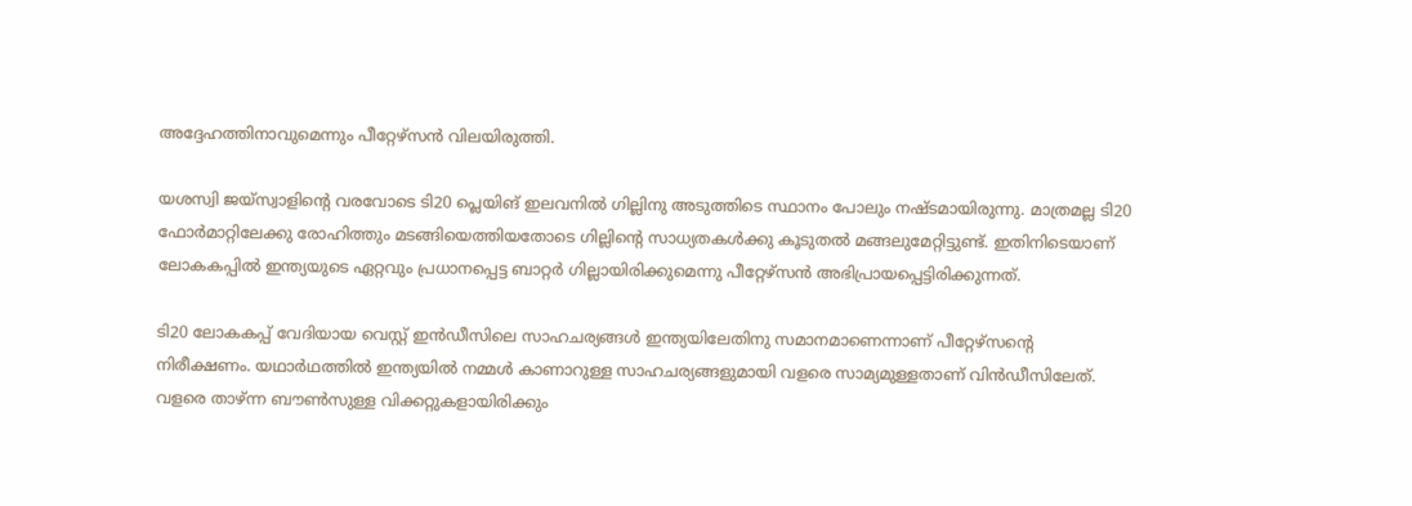അദ്ദേഹത്തിനാവുമെന്നും പീറ്റേഴ്‌സന്‍ വിലയിരുത്തി.

യശസ്വി ജയ്‌സ്വാളിന്റെ വരവോടെ ടി20 പ്ലെയിങ് ഇലവനില്‍ ഗില്ലിനു അടുത്തിടെ സ്ഥാനം പോലും നഷ്ടമായിരുന്നു. മാത്രമല്ല ടി20 ഫോര്‍മാറ്റിലേക്കു രോഹിത്തും മടങ്ങിയെത്തിയതോടെ ഗില്ലിന്റെ സാധ്യതകള്‍ക്കു കൂടുതല്‍ മങ്ങലുമേറ്റിട്ടുണ്ട്. ഇതിനിടെയാണ് ലോകകപ്പില്‍ ഇന്ത്യയുടെ ഏറ്റവും പ്രധാനപ്പെട്ട ബാറ്റര്‍ ഗില്ലായിരിക്കുമെന്നു പീറ്റേഴ്‌സന്‍ അഭിപ്രായപ്പെട്ടിരിക്കുന്നത്.

ടി20 ലോകകപ്പ് വേദിയായ വെസ്റ്റ് ഇന്‍ഡീസിലെ സാഹചര്യങ്ങള്‍ ഇന്ത്യയിലേതിനു സമാനമാണെന്നാണ് പീറ്റേഴ്‌സന്റെ നിരീക്ഷണം. യഥാര്‍ഥത്തില്‍ ഇന്ത്യയില്‍ നമ്മള്‍ കാണാറുള്ള സാഹചര്യങ്ങളുമായി വളരെ സാമ്യമുള്ളതാണ് വിന്‍ഡീസിലേത്. വളരെ താഴ്ന്ന ബൗണ്‍സുള്ള വിക്കറ്റുകളായിരിക്കും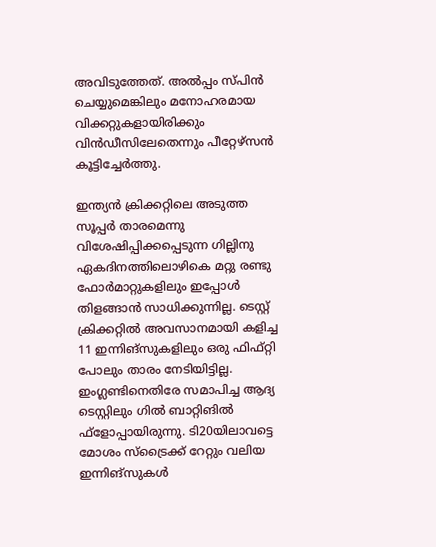അവിടുത്തേത്. അല്‍പ്പം സ്പിന്‍ ചെയ്യുമെങ്കിലും മനോഹരമായ വിക്കറ്റുകളായിരിക്കും വിന്‍ഡീസിലേതെന്നും പീറ്റേഴ്‌സന്‍ കൂട്ടിച്ചേര്‍ത്തു.

ഇന്ത്യന്‍ ക്രിക്കറ്റിലെ അടുത്ത സൂപ്പര്‍ താരമെന്നു വിശേഷിപ്പിക്കപ്പെടുന്ന ഗില്ലിനു ഏകദിനത്തിലൊഴികെ മറ്റു രണ്ടു ഫോര്‍മാറ്റുകളിലും ഇപ്പോള്‍ തിളങ്ങാന്‍ സാധിക്കുന്നില്ല. ടെസ്റ്റ് ക്രിക്കറ്റില്‍ അവസാനമായി കളിച്ച 11 ഇന്നിങ്‌സുകളിലും ഒരു ഫിഫ്റ്റി പോലും താരം നേടിയിട്ടില്ല. ഇംഗ്ലണ്ടിനെതിരേ സമാപിച്ച ആദ്യ ടെസ്റ്റിലും ഗില്‍ ബാറ്റിങില്‍ ഫ്‌ളോപ്പായിരുന്നു. ടി20യിലാവട്ടെ മോശം സ്‌ട്രൈക്ക് റേറ്റും വലിയ ഇന്നിങ്‌സുകള്‍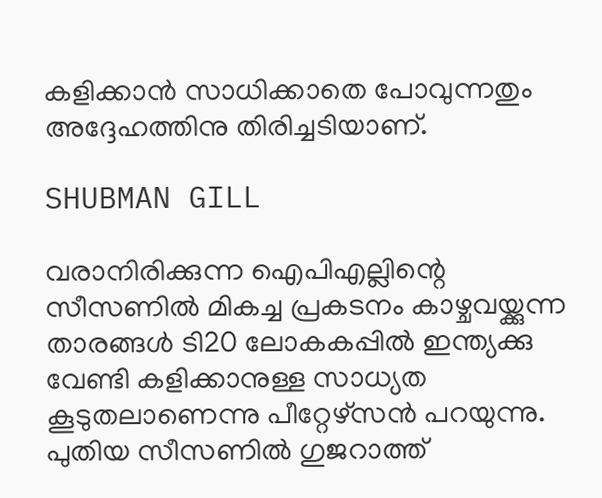കളിക്കാന്‍ സാധിക്കാതെ പോവുന്നതും അദ്ദേഹത്തിനു തിരിച്ചടിയാണ്.

SHUBMAN GILL

വരാനിരിക്കുന്ന ഐപിഎല്ലിന്റെ സീസണില്‍ മികച്ച പ്രകടനം കാഴ്ചവയ്ക്കുന്ന താരങ്ങള്‍ ടി20 ലോകകപ്പില്‍ ഇന്ത്യക്കു വേണ്ടി കളിക്കാനുള്ള സാധ്യത കൂടുതലാണെന്നു പീറ്റേഴ്‌സന്‍ പറയുന്നു. പുതിയ സീസണില്‍ ഗുജറാത്ത്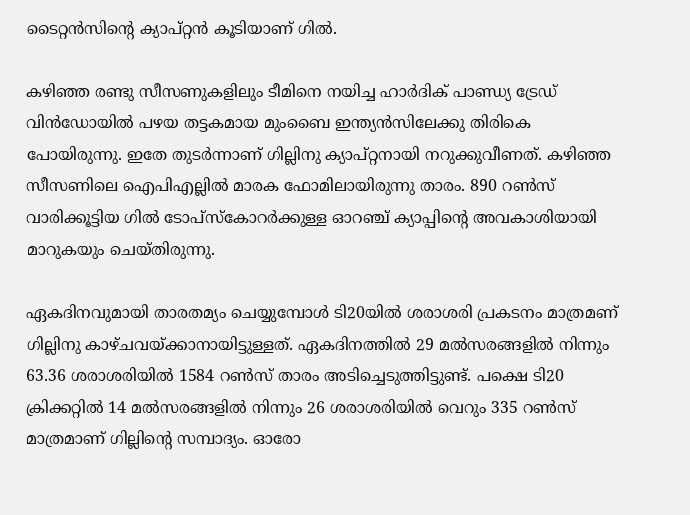ടൈറ്റന്‍സിന്റെ ക്യാപ്റ്റന്‍ കൂടിയാണ് ഗില്‍.

കഴിഞ്ഞ രണ്ടു സീസണുകളിലും ടീമിനെ നയിച്ച ഹാര്‍ദിക് പാണ്ഡ്യ ട്രേഡ് വിന്‍ഡോയില്‍ പഴയ തട്ടകമായ മുംബൈ ഇന്ത്യന്‍സിലേക്കു തിരികെ പോയിരുന്നു. ഇതേ തുടര്‍ന്നാണ് ഗില്ലിനു ക്യാപ്റ്റനായി നറുക്കുവീണത്. കഴിഞ്ഞ സീസണിലെ ഐപിഎല്ലില്‍ മാരക ഫോമിലായിരുന്നു താരം. 890 റണ്‍സ് വാരിക്കൂട്ടിയ ഗില്‍ ടോപ്‌സ്‌കോറര്‍ക്കുള്ള ഓറഞ്ച് ക്യാപ്പിന്റെ അവകാശിയായി മാറുകയും ചെയ്തിരുന്നു.

ഏകദിനവുമായി താരതമ്യം ചെയ്യുമ്പോള്‍ ടി20യില്‍ ശരാശരി പ്രകടനം മാത്രമണ് ഗില്ലിനു കാഴ്ചവയ്ക്കാനായിട്ടുള്ളത്. ഏകദിനത്തില്‍ 29 മല്‍സരങ്ങളില്‍ നിന്നും 63.36 ശരാശരിയില്‍ 1584 റണ്‍സ് താരം അടിച്ചെടുത്തിട്ടുണ്ട്. പക്ഷെ ടി20 ക്രിക്കറ്റില്‍ 14 മല്‍സരങ്ങളില്‍ നിന്നും 26 ശരാശരിയില്‍ വെറും 335 റണ്‍സ് മാത്രമാണ് ഗില്ലിന്റെ സമ്പാദ്യം. ഓരോ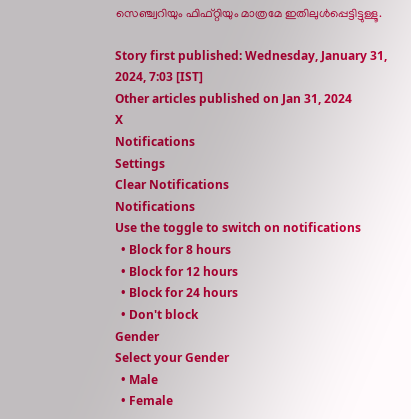സെഞ്ച്വറിയും ഫിഫ്റ്റിയും മാത്രമേ ഇതിലുള്‍പ്പെട്ടിട്ടുള്ളൂ.

Story first published: Wednesday, January 31, 2024, 7:03 [IST]
Other articles published on Jan 31, 2024
X
Notifications
Settings
Clear Notifications
Notifications
Use the toggle to switch on notifications
  • Block for 8 hours
  • Block for 12 hours
  • Block for 24 hours
  • Don't block
Gender
Select your Gender
  • Male
  • Female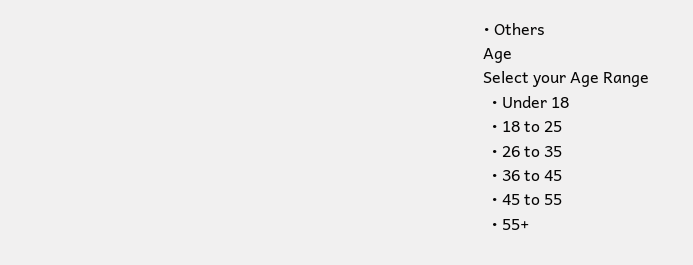• Others
Age
Select your Age Range
  • Under 18
  • 18 to 25
  • 26 to 35
  • 36 to 45
  • 45 to 55
  • 55+